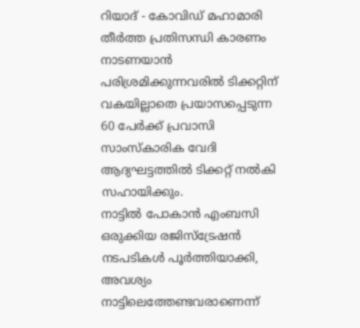റിയാദ് - കോവിഡ് മഹാമാരി തീർത്ത പ്രതിസന്ധി കാരണം നാടണയാൻ പരിശ്രമിക്കുന്നവരിൽ ടിക്കറ്റിന് വകയില്ലാതെ പ്രയാസപ്പെടുന്ന 60 പേർക്ക് പ്രവാസി സാംസ്കാരിക വേദി ആദ്യഘട്ടത്തിൽ ടിക്കറ്റ് നൽകി സഹായിക്കും.
നാട്ടിൽ പോകാൻ എംബസി ഒരുക്കിയ രജിസ്ട്രേഷൻ നടപടികൾ പൂർത്തിയാക്കി, അവശ്യം നാട്ടിലെത്തേണ്ടവരാണെന്ന്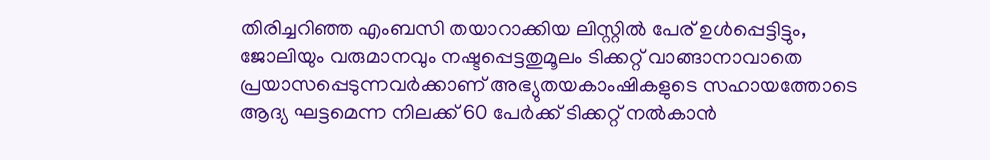തിരിച്ചറിഞ്ഞ എംബസി തയാറാക്കിയ ലിസ്റ്റിൽ പേര് ഉൾപ്പെട്ടിട്ടും, ജോലിയും വരുമാനവും നഷ്ടപ്പെട്ടതുമൂലം ടിക്കറ്റ് വാങ്ങാനാവാതെ പ്രയാസപ്പെടുന്നവർക്കാണ് അഭ്യുതയകാംഷികളുടെ സഹായത്തോടെ ആദ്യ ഘട്ടമെന്ന നിലക്ക് 60 പേർക്ക് ടിക്കറ്റ് നൽകാൻ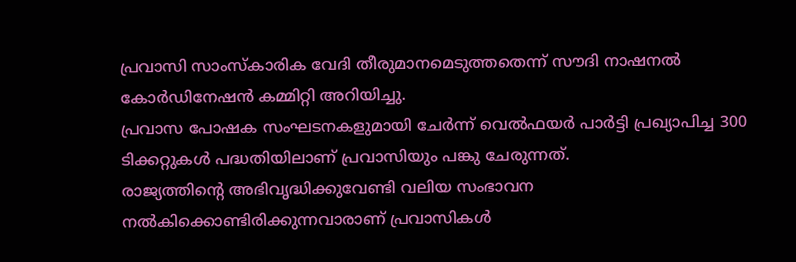പ്രവാസി സാംസ്കാരിക വേദി തീരുമാനമെടുത്തതെന്ന് സൗദി നാഷനൽ കോർഡിനേഷൻ കമ്മിറ്റി അറിയിച്ചു.
പ്രവാസ പോഷക സംഘടനകളുമായി ചേർന്ന് വെൽഫയർ പാർട്ടി പ്രഖ്യാപിച്ച 300 ടിക്കറ്റുകൾ പദ്ധതിയിലാണ് പ്രവാസിയും പങ്കു ചേരുന്നത്.
രാജ്യത്തിന്റെ അഭിവൃദ്ധിക്കുവേണ്ടി വലിയ സംഭാവന നൽകിക്കൊണ്ടിരിക്കുന്നവാരാണ് പ്രവാസികൾ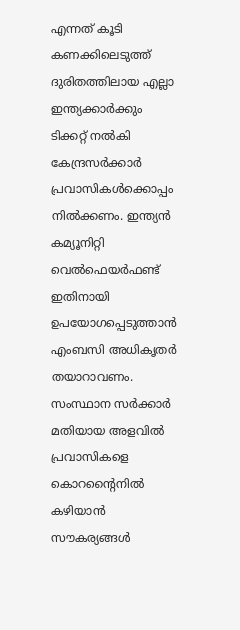എന്നത് കൂടി കണക്കിലെടുത്ത് ദുരിതത്തിലായ എല്ലാ ഇന്ത്യക്കാർക്കും ടിക്കറ്റ് നൽകി കേന്ദ്രസർക്കാർ പ്രവാസികൾക്കൊപ്പം നിൽക്കണം. ഇന്ത്യൻ കമ്യൂനിറ്റി വെൽഫെയർഫണ്ട് ഇതിനായി ഉപയോഗപ്പെടുത്താൻ എംബസി അധികൃതർ തയാറാവണം. സംസ്ഥാന സർക്കാർ മതിയായ അളവിൽ പ്രവാസികളെ കൊറന്റൈനിൽ കഴിയാൻ സൗകര്യങ്ങൾ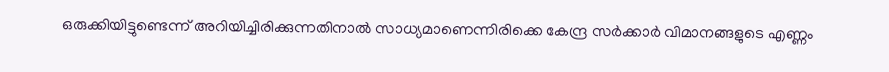ഒരുക്കിയിട്ടുണ്ടെന്ന് അറിയിച്ചിരിക്കുന്നതിനാൽ സാധ്യമാണെന്നിരിക്കെ കേന്ദ്ര സർക്കാർ വിമാനങ്ങളുടെ എണ്ണം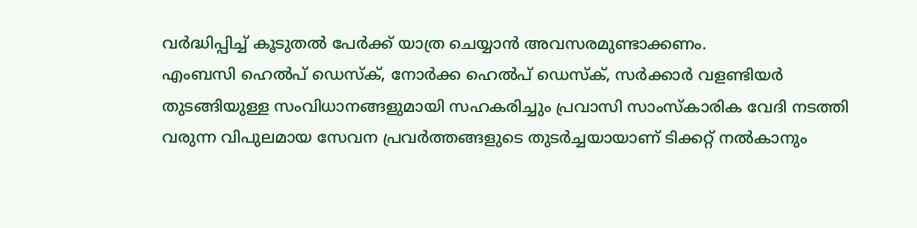വർദ്ധിപ്പിച്ച് കൂടുതൽ പേർക്ക് യാത്ര ചെയ്യാൻ അവസരമുണ്ടാക്കണം.
എംബസി ഹെൽപ് ഡെസ്ക്, നോർക്ക ഹെൽപ് ഡെസ്ക്, സർക്കാർ വളണ്ടിയർ തുടങ്ങിയുള്ള സംവിധാനങ്ങളുമായി സഹകരിച്ചും പ്രവാസി സാംസ്കാരിക വേദി നടത്തി വരുന്ന വിപുലമായ സേവന പ്രവർത്തങ്ങളുടെ തുടർച്ചയായാണ് ടിക്കറ്റ് നൽകാനും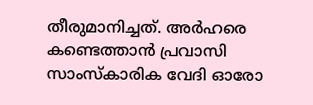തീരുമാനിച്ചത്. അർഹരെ കണ്ടെത്താൻ പ്രവാസി സാംസ്കാരിക വേദി ഓരോ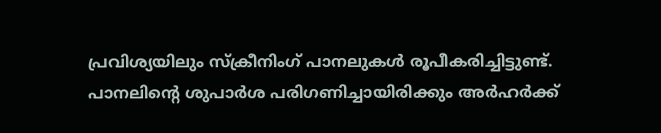പ്രവിശ്യയിലും സ്ക്രീനിംഗ് പാനലുകൾ രൂപീകരിച്ചിട്ടുണ്ട്. പാനലിന്റെ ശുപാർശ പരിഗണിച്ചായിരിക്കും അർഹർക്ക്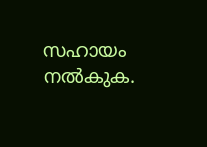സഹായം നൽകുക.